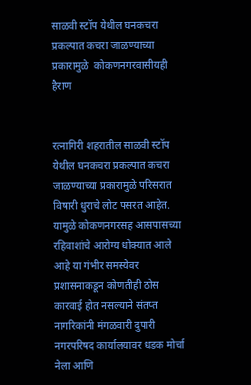साळवी स्टॉप येथील घनकचरा प्रकल्पात कचरा जाळण्याच्या प्रकारामुळे  कोकणनगरवासीयही हैराण


रत्नागिरी शहरातील साळवी स्टॉप येथील घनकचरा प्रकल्पात कचरा जाळण्याच्या प्रकारामुळे परिसरात विषारी धुराचे लोट पसरत आहेत. यामुळे कोकणनगरसह आसपासच्या रहिवाशांचे आरोग्य धोक्यात आले आहे या गंभीर समस्येवर प्रशासनाकडून कोणतीही ठोस कारवाई होत नसल्याने संतप्त नागरिकांनी मंगळवारी दुपारी नगरपरिषद कार्यालयावर धडक मोर्चा नेला आणि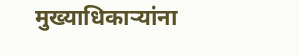मुख्याधिकार्‍यांना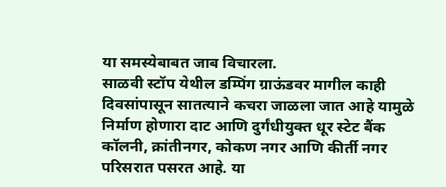या समस्येबाबत जाब विचारला.
साळवी स्टॉप येथील डम्पिंग ग्राऊंडवर मागील काही दिवसांपासून सातत्याने कचरा जाळला जात आहे यामुळे निर्माण होणारा दाट आणि दुर्गंधीयुक्त धूर स्टेट बैंक कॉलनी, क्रांतीनगर, कोकण नगर आणि कीर्ती नगर परिसरात पसरत आहे. या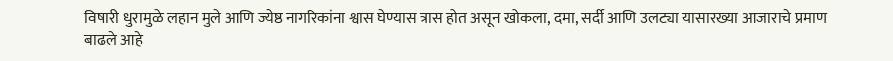विषारी धुरामुळे लहान मुले आणि ज्येष्ठ नागरिकांना श्वास घेण्यास त्रास होत असून खोकला, दमा, सर्दी आणि उलट्या यासारख्या आजाराचे प्रमाण बाढले आहे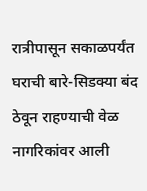रात्रीपासून सकाळपर्यंत घराची बारे-सिडक्या बंद ठेवून राहण्याची वेळ नागरिकांवर आली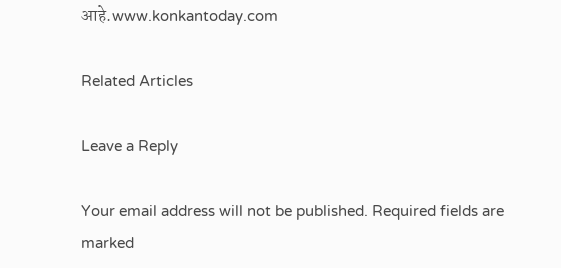आहे.www.konkantoday.com

Related Articles

Leave a Reply

Your email address will not be published. Required fields are marked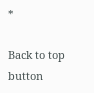*

Back to top button